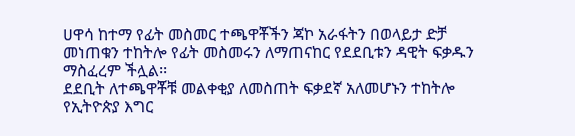ሀዋሳ ከተማ የፊት መስመር ተጫዋቾችን ጃኮ አራፋትን በወላይታ ድቻ መነጠቁን ተከትሎ የፊት መስመሩን ለማጠናከር የደደቢቱን ዳዊት ፍቃዱን ማስፈረም ችሏል፡፡
ደደቢት ለተጫዋቾቹ መልቀቂያ ለመስጠት ፍቃደኛ አለመሆኑን ተከትሎ የኢትዮጵያ እግር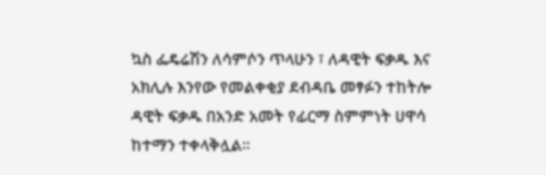ኳስ ፌዴሬሽን ለሳምሶን ጥላሁን ፣ ለዳዊት ፍቃዱ እና አክሊሉ እንየው የመልቀቂያ ደብዳቤ መፃፉን ተከትሎ ዳዊት ፍቃዱ በአንድ አመት የፊርማ ስምምነት ሀዋሳ ከተማን ተቀላቅሏል፡፡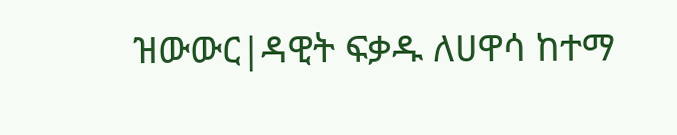ዝውውር|ዳዊት ፍቃዱ ለሀዋሳ ከተማ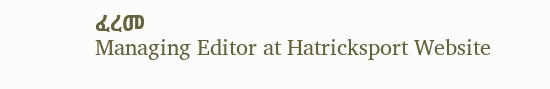ፈረመ
Managing Editor at Hatricksport Website